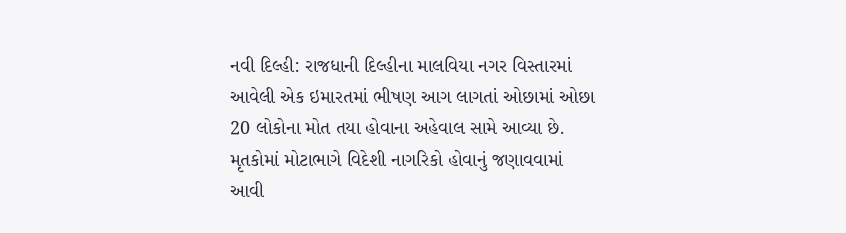નવી દિલ્હી: રાજધાની દિલ્હીના માલવિયા નગર વિસ્તારમાં આવેલી એક ઇમારતમાં ભીષણ આગ લાગતાં ઓછામાં ઓછા 20 લોકોના મોત તયા હોવાના અહેવાલ સામે આવ્યા છે. મૃતકોમાં મોટાભાગે વિદેશી નાગરિકો હોવાનું જણાવવામાં આવી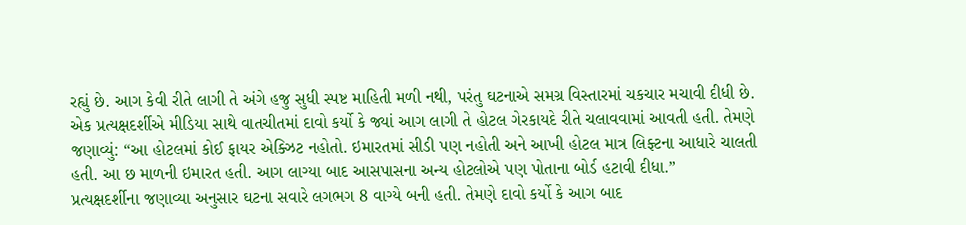રહ્યું છે. આગ કેવી રીતે લાગી તે અંગે હજુ સુધી સ્પષ્ટ માહિતી મળી નથી, પરંતુ ઘટનાએ સમગ્ર વિસ્તારમાં ચકચાર મચાવી દીધી છે.
એક પ્રત્યક્ષદર્શીએ મીડિયા સાથે વાતચીતમાં દાવો કર્યો કે જ્યાં આગ લાગી તે હોટલ ગેરકાયદે રીતે ચલાવવામાં આવતી હતી. તેમણે જણાવ્યું: “આ હોટલમાં કોઈ ફાયર એક્ઝિટ નહોતો. ઇમારતમાં સીડી પણ નહોતી અને આખી હોટલ માત્ર લિફ્ટના આધારે ચાલતી હતી. આ છ માળની ઇમારત હતી. આગ લાગ્યા બાદ આસપાસના અન્ય હોટલોએ પણ પોતાના બોર્ડ હટાવી દીધા.”
પ્રત્યક્ષદર્શીના જણાવ્યા અનુસાર ઘટના સવારે લગભગ 8 વાગ્યે બની હતી. તેમણે દાવો કર્યો કે આગ બાદ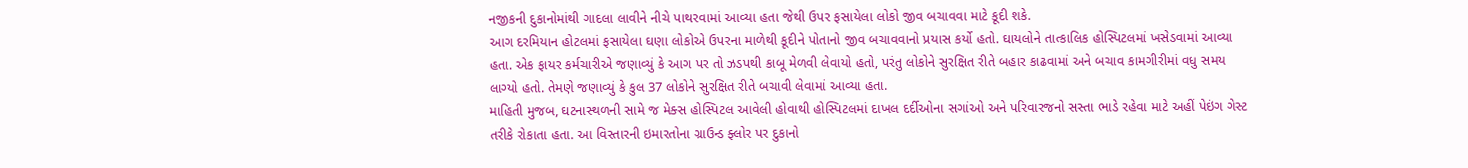નજીકની દુકાનોમાંથી ગાદલા લાવીને નીચે પાથરવામાં આવ્યા હતા જેથી ઉપર ફસાયેલા લોકો જીવ બચાવવા માટે કૂદી શકે.
આગ દરમિયાન હોટલમાં ફસાયેલા ઘણા લોકોએ ઉપરના માળેથી કૂદીને પોતાનો જીવ બચાવવાનો પ્રયાસ કર્યો હતો. ઘાયલોને તાત્કાલિક હોસ્પિટલમાં ખસેડવામાં આવ્યા હતા. એક ફાયર કર્મચારીએ જણાવ્યું કે આગ પર તો ઝડપથી કાબૂ મેળવી લેવાયો હતો, પરંતુ લોકોને સુરક્ષિત રીતે બહાર કાઢવામાં અને બચાવ કામગીરીમાં વધુ સમય લાગ્યો હતો. તેમણે જણાવ્યું કે કુલ 37 લોકોને સુરક્ષિત રીતે બચાવી લેવામાં આવ્યા હતા.
માહિતી મુજબ, ઘટનાસ્થળની સામે જ મેક્સ હોસ્પિટલ આવેલી હોવાથી હોસ્પિટલમાં દાખલ દર્દીઓના સગાંઓ અને પરિવારજનો સસ્તા ભાડે રહેવા માટે અહીં પેઇંગ ગેસ્ટ તરીકે રોકાતા હતા. આ વિસ્તારની ઇમારતોના ગ્રાઉન્ડ ફ્લોર પર દુકાનો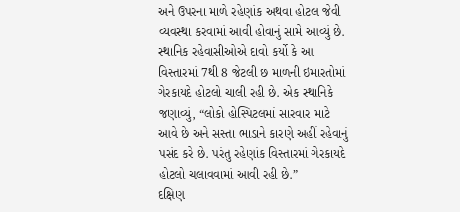અને ઉપરના માળે રહેણાંક અથવા હોટલ જેવી વ્યવસ્થા કરવામાં આવી હોવાનું સામે આવ્યું છે.
સ્થાનિક રહેવાસીઓએ દાવો કર્યો કે આ વિસ્તારમાં 7થી 8 જેટલી છ માળની ઇમારતોમાં ગેરકાયદે હોટલો ચાલી રહી છે. એક સ્થાનિકે જણાવ્યું, “લોકો હોસ્પિટલમાં સારવાર માટે આવે છે અને સસ્તા ભાડાને કારણે અહીં રહેવાનું પસંદ કરે છે. પરંતુ રહેણાંક વિસ્તારમાં ગેરકાયદે હોટલો ચલાવવામાં આવી રહી છે.”
દક્ષિણ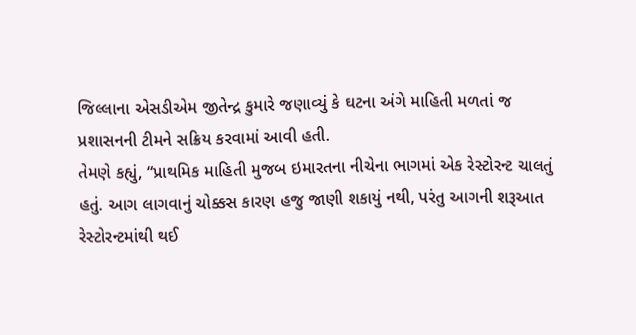જિલ્લાના એસડીએમ જીતેન્દ્ર કુમારે જણાવ્યું કે ઘટના અંગે માહિતી મળતાં જ પ્રશાસનની ટીમને સક્રિય કરવામાં આવી હતી.
તેમણે કહ્યું, “પ્રાથમિક માહિતી મુજબ ઇમારતના નીચેના ભાગમાં એક રેસ્ટોરન્ટ ચાલતું હતું. આગ લાગવાનું ચોક્કસ કારણ હજુ જાણી શકાયું નથી, પરંતુ આગની શરૂઆત રેસ્ટોરન્ટમાંથી થઈ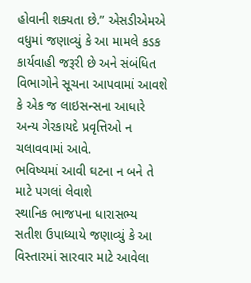હોવાની શક્યતા છે.” એસડીએમએ વધુમાં જણાવ્યું કે આ મામલે કડક કાર્યવાહી જરૂરી છે અને સંબંધિત વિભાગોને સૂચના આપવામાં આવશે કે એક જ લાઇસન્સના આધારે અન્ય ગેરકાયદે પ્રવૃત્તિઓ ન ચલાવવામાં આવે.
ભવિષ્યમાં આવી ઘટના ન બને તે માટે પગલાં લેવાશે
સ્થાનિક ભાજપના ધારાસભ્ય સતીશ ઉપાધ્યાયે જણાવ્યું કે આ વિસ્તારમાં સારવાર માટે આવેલા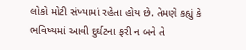લોકો મોટી સંખ્યામાં રહેતા હોય છે. તેમણે કહ્યું કે ભવિષ્યમાં આવી દુર્ઘટના ફરી ન બને તે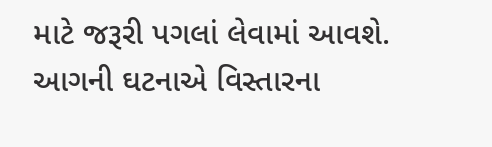માટે જરૂરી પગલાં લેવામાં આવશે. આગની ઘટનાએ વિસ્તારના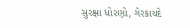સુરક્ષા ધોરણો, ગેરકાયદે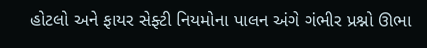હોટલો અને ફાયર સેફ્ટી નિયમોના પાલન અંગે ગંભીર પ્રશ્નો ઊભા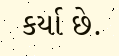કર્યા છે.